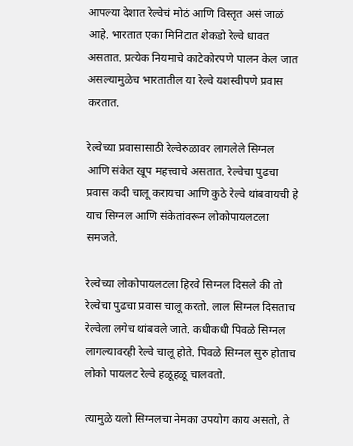आपल्या देशात रेल्वेचं मोठं आणि विस्तृत असं जाळं आहे. भारतात एका मिनिटात शेकडो रेल्वे धावत असतात. प्रत्येक नियमाचे काटेकोरपणे पालन केल जात असल्यामुळेच भारतातील या रेल्वे यशस्वीपणे प्रवास करतात.

रेल्वेच्या प्रवासासाठी रेल्वेरुळावर लागलेले सिग्नल आणि संकेत खूप महत्त्वाचे असतात. रेल्वेचा पुढचा प्रवास कदी चालू करायचा आणि कुठे रेल्वे थांबवायची हे याच सिग्नल आणि संकेतांवरून लोकोपायलटला समजते.

रेल्वेच्या लोकोपायलटला हिरवे सिग्नल दिसले की तो रेल्वेचा पुढचा प्रवास चालू करतो. लाल सिग्नल दिसताच रेल्वेला लगेच थांबवले जाते. कधीकधी पिवळे सिग्नल लागल्यावरही रेल्वे चालू होते. पिवळे सिग्नल सुरु होताच लोको पायलट रेल्वे हळूहळू चालवतो.

त्यामुळे यलो सिग्नलचा नेमका उपयोग काय असतो, ते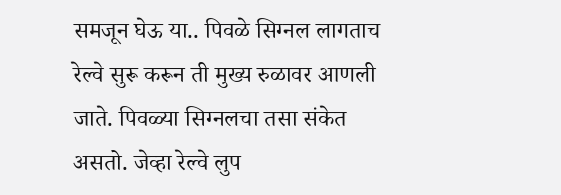समजून घेऊ या.. पिवळे सिग्नल लागताच रेल्वे सुरू करून ती मुख्य रुळावर आणली जाते. पिवळ्या सिग्नलचा तसा संकेत असतो. जेव्हा रेल्वे लुप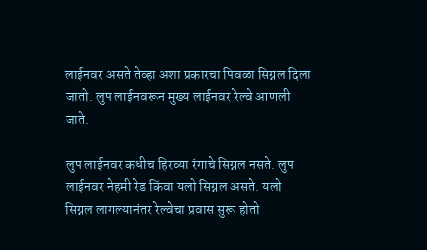लाईनवर असते तेव्हा अशा प्रकारचा पिवळा सिग्नल दिला जातो. लुप लाईनवरून मुख्य लाईनवर रेल्वे आणली जाते.

लुप लाईनवर कधीच हिरव्या रंगाचे सिग्नल नसते. लुप लाईनवर नेहमी रेड किंवा यलो सिग्नल असते. यलो सिग्नल लागल्यानंतर रेल्वेचा प्रवास सुरू होतो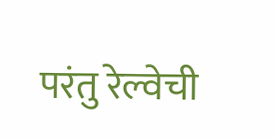परंतु रेल्वेची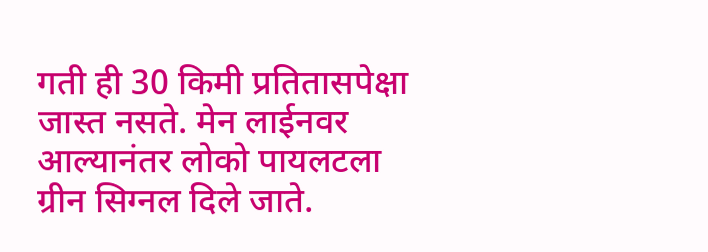गती ही 30 किमी प्रतितासपेक्षा जास्त नसते. मेन लाईनवर आल्यानंतर लोको पायलटला ग्रीन सिग्नल दिले जाते.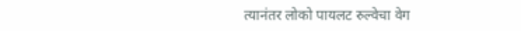त्यानंतर लोको पायलट रुल्वेचा वेग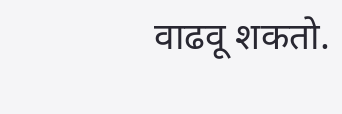वाढवू शकतो.